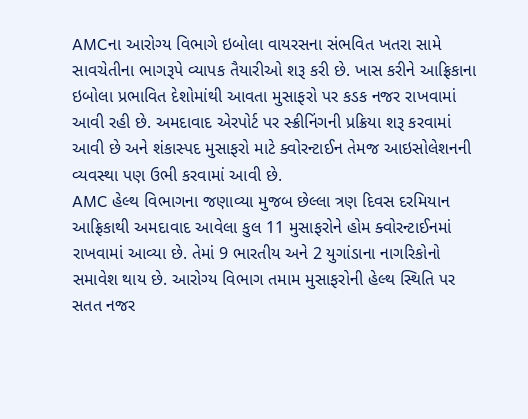AMCના આરોગ્ય વિભાગે ઇબોલા વાયરસના સંભવિત ખતરા સામે સાવચેતીના ભાગરૂપે વ્યાપક તૈયારીઓ શરૂ કરી છે. ખાસ કરીને આફ્રિકાના ઇબોલા પ્રભાવિત દેશોમાંથી આવતા મુસાફરો પર કડક નજર રાખવામાં આવી રહી છે. અમદાવાદ એરપોર્ટ પર સ્ક્રીનિંગની પ્રક્રિયા શરૂ કરવામાં આવી છે અને શંકાસ્પદ મુસાફરો માટે ક્વોરન્ટાઈન તેમજ આઇસોલેશનની વ્યવસ્થા પણ ઉભી કરવામાં આવી છે.
AMC હેલ્થ વિભાગના જણાવ્યા મુજબ છેલ્લા ત્રણ દિવસ દરમિયાન આફ્રિકાથી અમદાવાદ આવેલા કુલ 11 મુસાફરોને હોમ ક્વોરન્ટાઈનમાં રાખવામાં આવ્યા છે. તેમાં 9 ભારતીય અને 2 યુગાંડાના નાગરિકોનો સમાવેશ થાય છે. આરોગ્ય વિભાગ તમામ મુસાફરોની હેલ્થ સ્થિતિ પર સતત નજર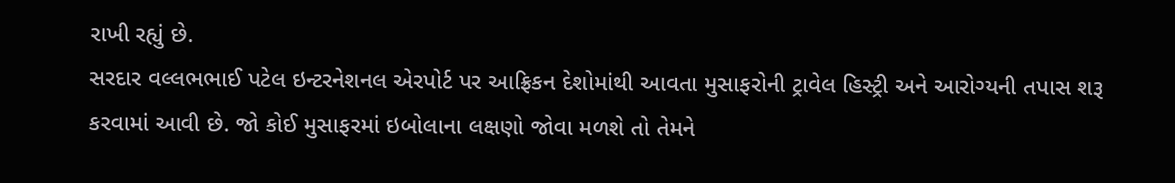રાખી રહ્યું છે.
સરદાર વલ્લભભાઈ પટેલ ઇન્ટરનેશનલ એરપોર્ટ પર આફ્રિકન દેશોમાંથી આવતા મુસાફરોની ટ્રાવેલ હિસ્ટ્રી અને આરોગ્યની તપાસ શરૂ કરવામાં આવી છે. જો કોઈ મુસાફરમાં ઇબોલાના લક્ષણો જોવા મળશે તો તેમને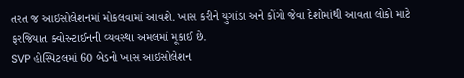તરત જ આઇસોલેશનમાં મોકલવામાં આવશે. ખાસ કરીને યુગાંડા અને કોંગો જેવા દેશોમાંથી આવતા લોકો માટે ફરજિયાત ક્વોરન્ટાઈનની વ્યવસ્થા અમલમાં મૂકાઈ છે.
SVP હોસ્પિટલમાં 60 બેડનો ખાસ આઇસોલેશન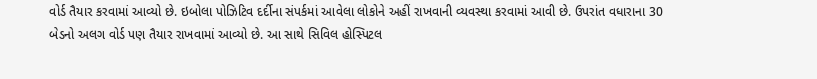વોર્ડ તૈયાર કરવામાં આવ્યો છે. ઇબોલા પોઝિટિવ દર્દીના સંપર્કમાં આવેલા લોકોને અહીં રાખવાની વ્યવસ્થા કરવામાં આવી છે. ઉપરાંત વધારાના 30 બેડનો અલગ વોર્ડ પણ તૈયાર રાખવામાં આવ્યો છે. આ સાથે સિવિલ હોસ્પિટલ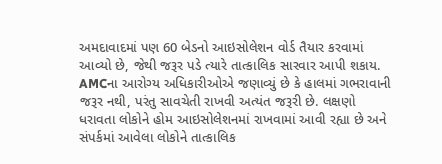અમદાવાદમાં પણ 60 બેડનો આઇસોલેશન વોર્ડ તૈયાર કરવામાં આવ્યો છે, જેથી જરૂર પડે ત્યારે તાત્કાલિક સારવાર આપી શકાય.
AMCના આરોગ્ય અધિકારીઓએ જણાવ્યું છે કે હાલમાં ગભરાવાની જરૂર નથી, પરંતુ સાવચેતી રાખવી અત્યંત જરૂરી છે. લક્ષણો ધરાવતા લોકોને હોમ આઇસોલેશનમાં રાખવામાં આવી રહ્યા છે અને સંપર્કમાં આવેલા લોકોને તાત્કાલિક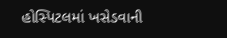હોસ્પિટલમાં ખસેડવાની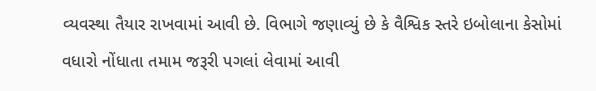વ્યવસ્થા તૈયાર રાખવામાં આવી છે. વિભાગે જણાવ્યું છે કે વૈશ્વિક સ્તરે ઇબોલાના કેસોમાં વધારો નોંધાતા તમામ જરૂરી પગલાં લેવામાં આવી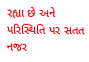રહ્યા છે અને પરિસ્થિતિ પર સતત નજર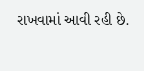રાખવામાં આવી રહી છે.